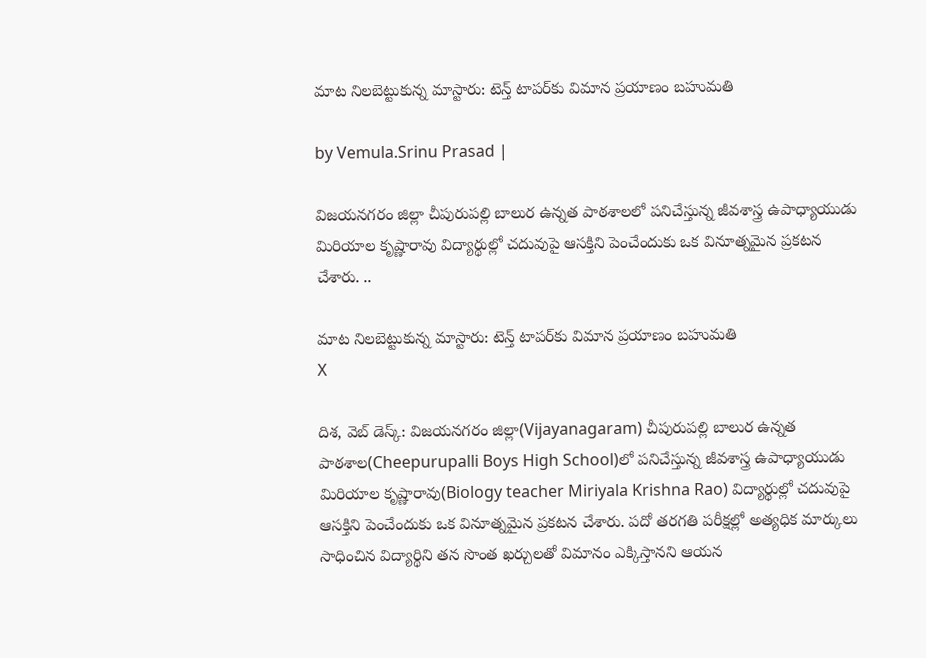మాట నిలబెట్టుకున్న మాస్టారు: టెన్త్ టాపర్‌కు విమాన ప్రయాణం బహుమతి

by Vemula.Srinu Prasad |

విజయనగరం జిల్లా చీపురుపల్లి బాలుర ఉన్నత పాఠశాలలో పనిచేస్తున్న జీవశాస్త్ర ఉపాధ్యాయుడు మిరియాల కృష్ణారావు విద్యార్థుల్లో చదువుపై ఆసక్తిని పెంచేందుకు ఒక వినూత్నమైన ప్రకటన చేశారు. ..

మాట నిలబెట్టుకున్న మాస్టారు: టెన్త్ టాపర్‌కు విమాన ప్రయాణం బహుమతి
X

దిశ, వెబ్ డెస్క్: విజయనగరం జిల్లా(Vijayanagaram) చీపురుపల్లి బాలుర ఉన్నత పాఠశాల(Cheepurupalli Boys High School)లో పనిచేస్తున్న జీవశాస్త్ర ఉపాధ్యాయుడు మిరియాల కృష్ణారావు(Biology teacher Miriyala Krishna Rao) విద్యార్థుల్లో చదువుపై ఆసక్తిని పెంచేందుకు ఒక వినూత్నమైన ప్రకటన చేశారు. పదో తరగతి పరీక్షల్లో అత్యధిక మార్కులు సాధించిన విద్యార్థిని తన సొంత ఖర్చులతో విమానం ఎక్కిస్తానని ఆయన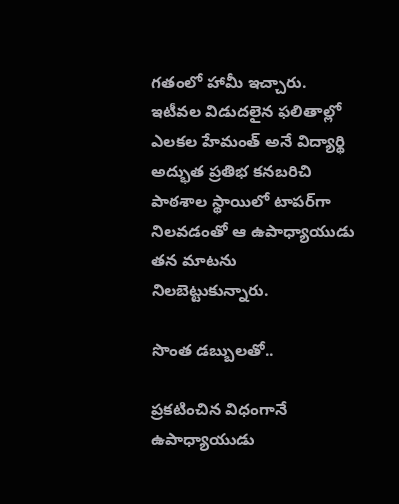గతంలో హామీ ఇచ్చారు. ఇటీవల విడుదలైన ఫలితాల్లో ఎలకల హేమంత్ అనే విద్యార్థి అద్భుత ప్రతిభ కనబరిచి పాఠశాల స్థాయిలో టాపర్‌గా నిలవడంతో ఆ ఉపాధ్యాయుడు తన మాటను నిలబెట్టుకున్నారు.

సొంత డబ్బులతో..

ప్రకటించిన విధంగానే ఉపాధ్యాయుడు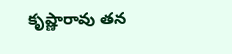కృష్ణారావు తన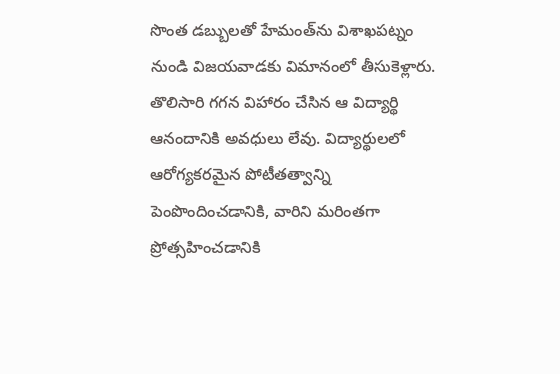సొంత డబ్బులతో హేమంత్‌ను విశాఖపట్నం నుండి విజయవాడకు విమానంలో తీసుకెళ్లారు. తొలిసారి గగన విహారం చేసిన ఆ విద్యార్థి ఆనందానికి అవధులు లేవు. విద్యార్థులలో ఆరోగ్యకరమైన పోటీతత్వాన్ని పెంపొందించడానికి, వారిని మరింతగా ప్రోత్సహించడానికి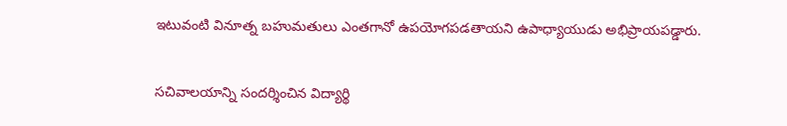ఇటువంటి వినూత్న బహుమతులు ఎంతగానో ఉపయోగపడతాయని ఉపాధ్యాయుడు అభిప్రాయపడ్డారు.

సచివాలయాన్ని సందర్శించిన విద్యార్థి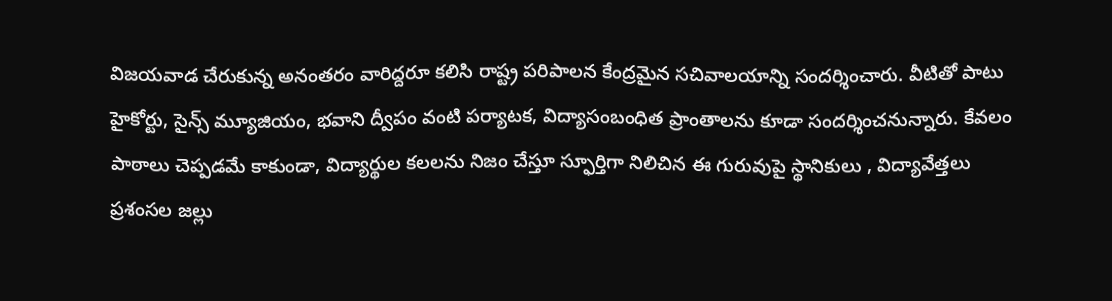విజయవాడ చేరుకున్న అనంతరం వారిద్దరూ కలిసి రాష్ట్ర పరిపాలన కేంద్రమైన సచివాలయాన్ని సందర్శించారు. వీటితో పాటు హైకోర్టు, సైన్స్ మ్యూజియం, భవాని ద్వీపం వంటి పర్యాటక, విద్యాసంబంధిత ప్రాంతాలను కూడా సందర్శించనున్నారు. కేవలం పాఠాలు చెప్పడమే కాకుండా, విద్యార్థుల కలలను నిజం చేస్తూ స్ఫూర్తిగా నిలిచిన ఈ గురువుపై స్థానికులు , విద్యావేత్తలు ప్రశంసల జల్లు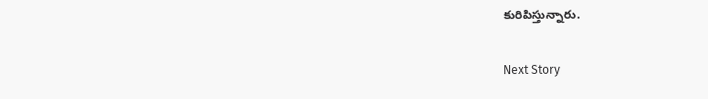కురిపిస్తున్నారు.

Next Story